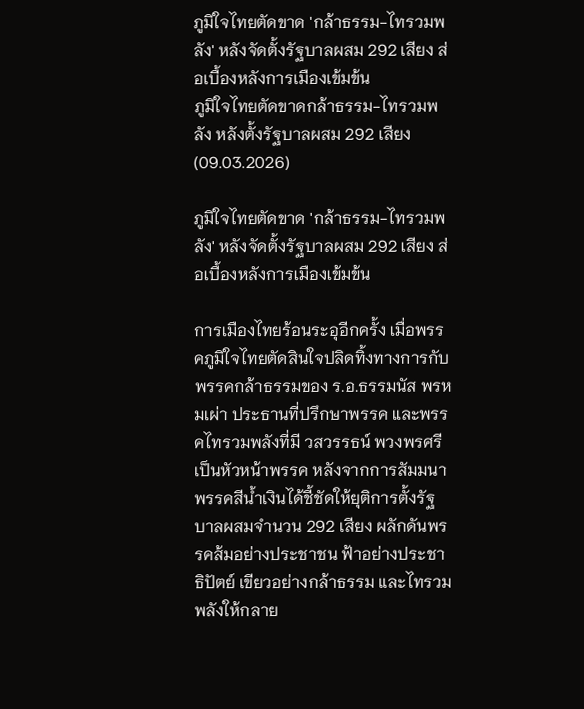ภูมิใจไทยตัดขาด 'กล้าธรรม-ไทรวมพลัง' หลังจัดตั้งรัฐบาลผสม 292 เสียง ส่อเบื้องหลังการเมืองเข้มข้น
ภูมิใจไทยตัดขาดกล้าธรรม-ไทรวมพลัง หลังตั้งรัฐบาลผสม 292 เสียง (09.03.2026)

ภูมิใจไทยตัดขาด 'กล้าธรรม-ไทรวมพลัง' หลังจัดตั้งรัฐบาลผสม 292 เสียง ส่อเบื้องหลังการเมืองเข้มข้น

การเมืองไทยร้อนระอุอีกครั้ง เมื่อพรรคภูมิใจไทยตัดสินใจปลิดทิ้งทางการกับพรรคกล้าธรรมของ ร.อ.ธรรมนัส พรหมเผ่า ประธานที่ปรึกษาพรรค และพรรคไทรวมพลังที่มี วสวรรธน์ พวงพรศรี เป็นหัวหน้าพรรค หลังจากการสัมมนาพรรคสีน้ำเงินได้ชี้ชัดให้ยุติการตั้งรัฐบาลผสมจำนวน 292 เสียง ผลักดันพรรคส้มอย่างประชาชน ฟ้าอย่างประชาธิปัตย์ เขียวอย่างกล้าธรรม และไทรวมพลังให้กลาย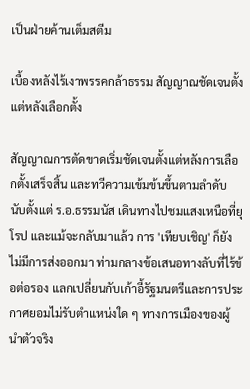เป็นฝ่ายค้านเต็มสตีม

เบื้องหลังไร้เงาพรรคกล้าธรรม สัญญาณชัดเจนตั้งแต่หลังเลือกตั้ง

สัญญาณการตัดขาดเริ่มชัดเจนตั้งแต่หลังการเลือกตั้งเสร็จสิ้น และทวีความเข้มข้นขึ้นตามลำดับ นับตั้งแต่ ร.อ.ธรรมนัส เดินทางไปชมแสงเหนือที่ยุโรป และแม้จะกลับมาแล้ว การ 'เทียบเชิญ' ก็ยังไม่มีการส่งออกมา ท่ามกลางข้อเสนอทางลับที่ไร้ข้อต่อรอง แลกเปลี่ยนกับเก้าอี้รัฐมนตรีและการประกาศยอมไม่รับตำแหน่งใด ๆ ทางการเมืองของผู้นำตัวจริง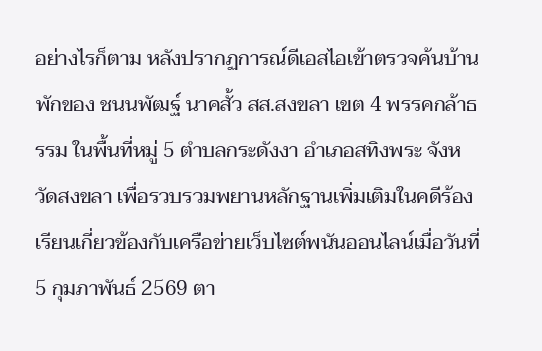อย่างไรก็ตาม หลังปรากฏการณ์ดีเอสไอเข้าตรวจค้นบ้านพักของ ชนนพัฒฐ์ นาคสั้ว สส.สงขลา เขต 4 พรรคกล้าธรรม ในพื้นที่หมู่ 5 ตำบลกระดังงา อำเภอสทิงพระ จังหวัดสงขลา เพื่อรวบรวมพยานหลักฐานเพิ่มเติมในคดีร้องเรียนเกี่ยวข้องกับเครือข่ายเว็บไซต์พนันออนไลน์เมื่อวันที่ 5 กุมภาพันธ์ 2569 ตา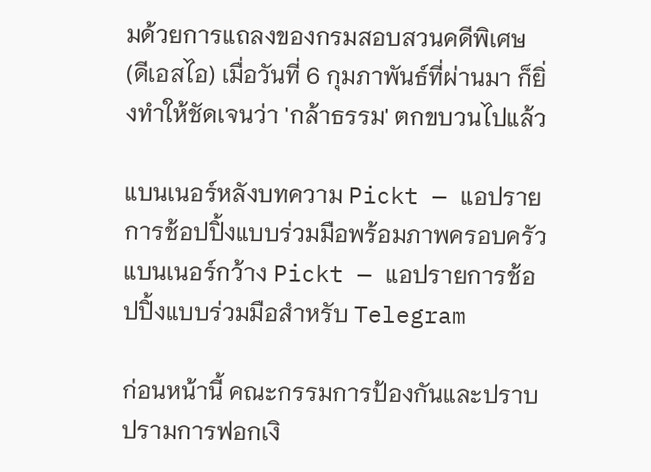มด้วยการแถลงของกรมสอบสวนคดีพิเศษ (ดีเอสไอ) เมื่อวันที่ 6 กุมภาพันธ์ที่ผ่านมา ก็ยิ่งทำให้ชัดเจนว่า 'กล้าธรรม' ตกขบวนไปแล้ว

แบนเนอร์หลังบทความ Pickt — แอปรายการช้อปปิ้งแบบร่วมมือพร้อมภาพครอบครัว
แบนเนอร์กว้าง Pickt — แอปรายการช้อปปิ้งแบบร่วมมือสำหรับ Telegram

ก่อนหน้านี้ คณะกรรมการป้องกันและปราบปรามการฟอกเงิ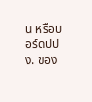น หรือบอร์ดปปง. ของ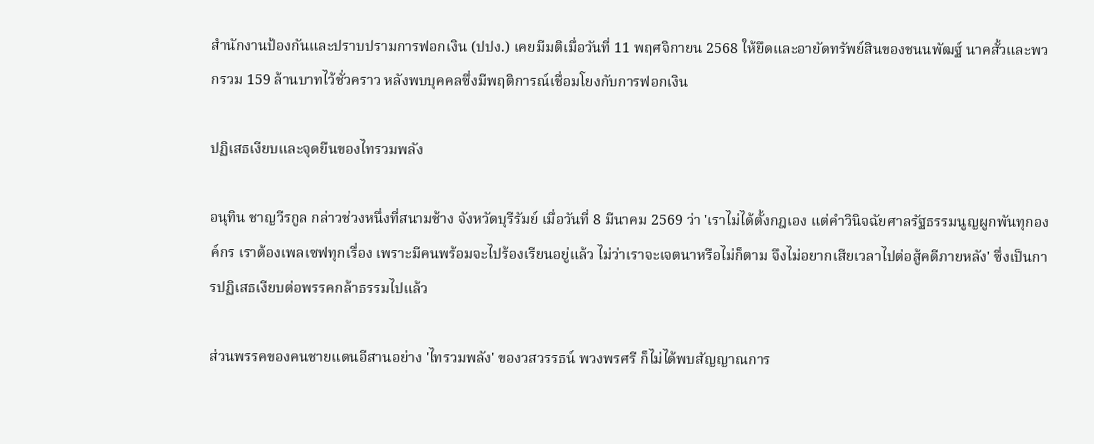สำนักงานป้องกันและปราบปรามการฟอกเงิน (ปปง.) เคยมีมติเมื่อวันที่ 11 พฤศจิกายน 2568 ให้ยึดและอายัดทรัพย์สินของชนนพัฒฐ์ นาคสั้วและพวกรวม 159 ล้านบาทไว้ชั่วคราว หลังพบบุคคลซึ่งมีพฤติการณ์เชื่อมโยงกับการฟอกเงิน

ปฏิเสธเงียบและจุดยืนของไทรวมพลัง

อนุทิน ชาญวีรกูล กล่าวช่วงหนึ่งที่สนามช้าง จังหวัดบุรีรัมย์ เมื่อวันที่ 8 มีนาคม 2569 ว่า 'เราไม่ได้ตั้งกฎเอง แต่คำวินิจฉัยศาลรัฐธรรมนูญผูกพันทุกองค์กร เราต้องเพลเซฟทุกเรื่อง เพราะมีคนพร้อมจะไปร้องเรียนอยู่แล้ว ไม่ว่าเราจะเจตนาหรือไม่ก็ตาม จึงไม่อยากเสียเวลาไปต่อสู้คดีภายหลัง' ซึ่งเป็นการปฏิเสธเงียบต่อพรรคกล้าธรรมไปแล้ว

ส่วนพรรคของคนชายแดนอีสานอย่าง 'ไทรวมพลัง' ของวสวรรธน์ พวงพรศรี ก็ไม่ได้พบสัญญาณการ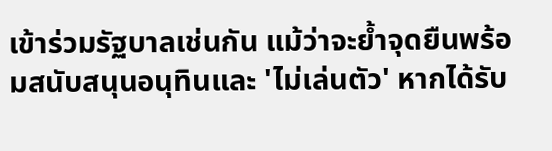เข้าร่วมรัฐบาลเช่นกัน แม้ว่าจะย้ำจุดยืนพร้อมสนับสนุนอนุทินและ 'ไม่เล่นตัว' หากได้รับ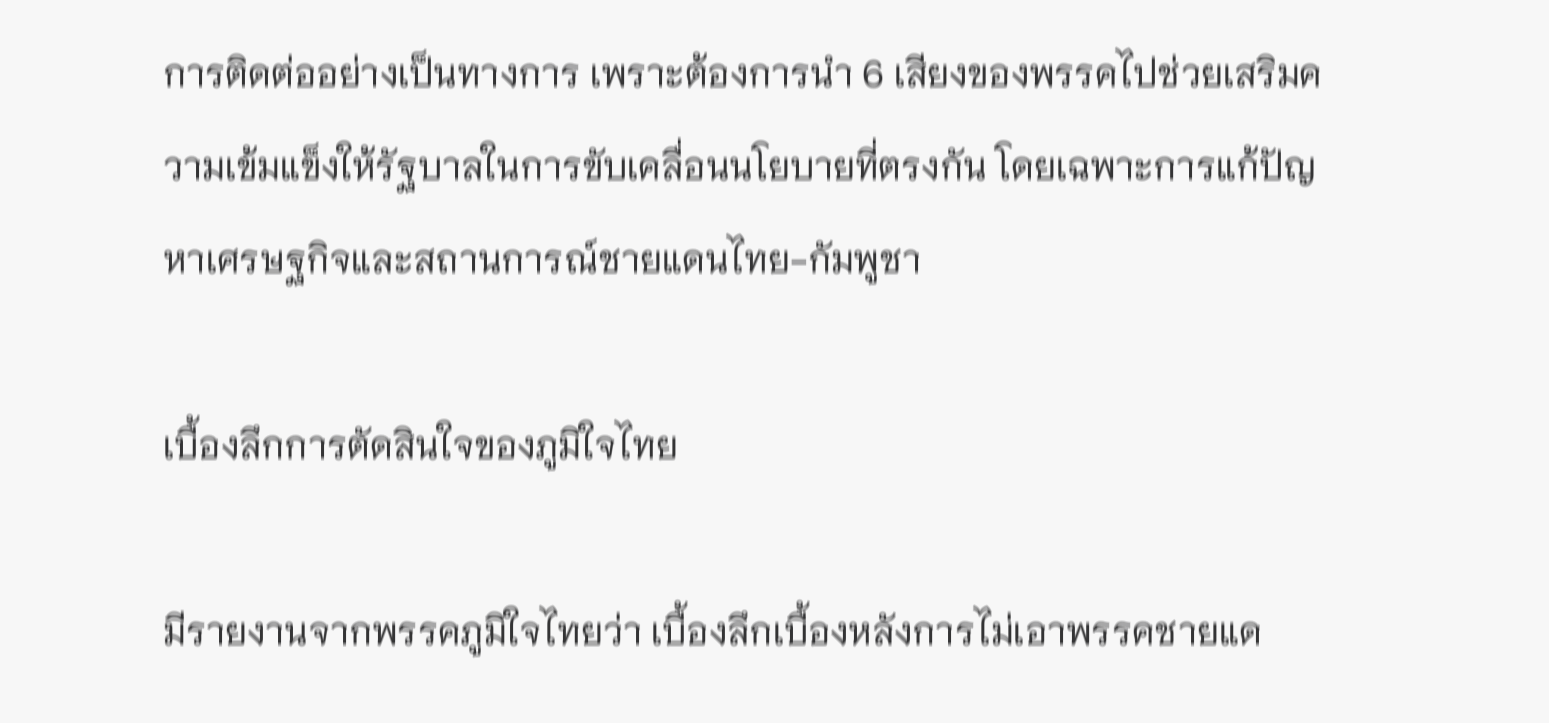การติดต่ออย่างเป็นทางการ เพราะต้องการนำ 6 เสียงของพรรคไปช่วยเสริมความเข้มแข็งให้รัฐบาลในการขับเคลื่อนนโยบายที่ตรงกัน โดยเฉพาะการแก้ปัญหาเศรษฐกิจและสถานการณ์ชายแดนไทย-กัมพูชา

เบื้องลึกการตัดสินใจของภูมิใจไทย

มีรายงานจากพรรคภูมิใจไทยว่า เบื้องลึกเบื้องหลังการไม่เอาพรรคชายแด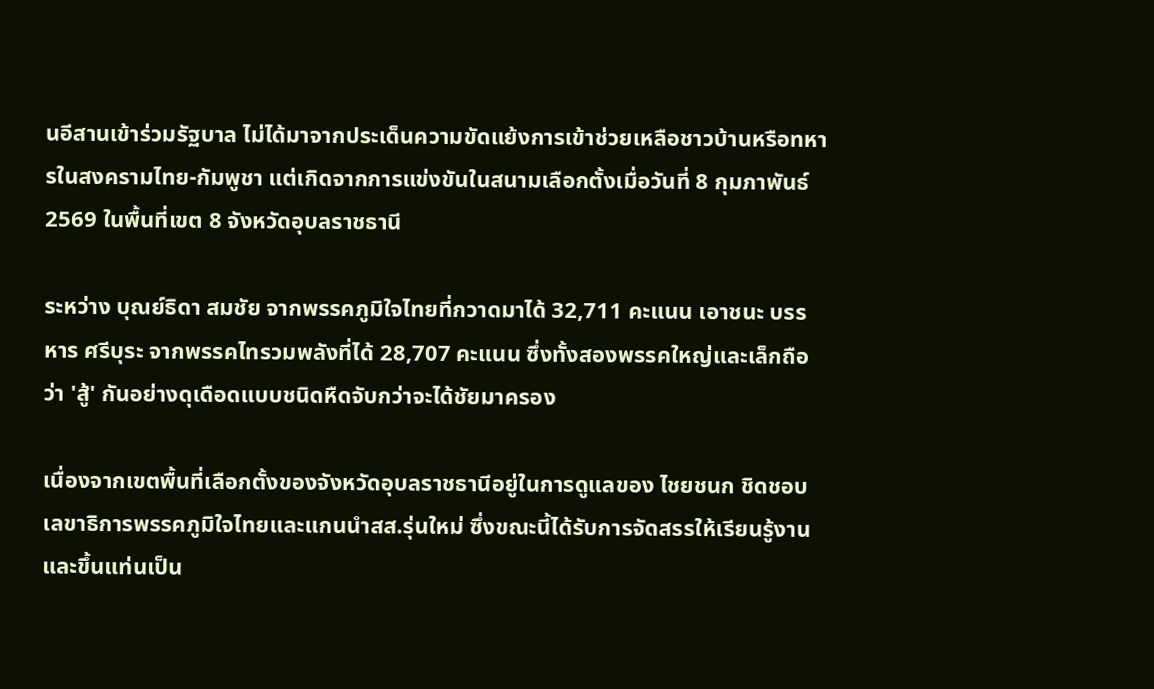นอีสานเข้าร่วมรัฐบาล ไม่ได้มาจากประเด็นความขัดแย้งการเข้าช่วยเหลือชาวบ้านหรือทหารในสงครามไทย-กัมพูชา แต่เกิดจากการแข่งขันในสนามเลือกตั้งเมื่อวันที่ 8 กุมภาพันธ์ 2569 ในพื้นที่เขต 8 จังหวัดอุบลราชธานี

ระหว่าง บุณย์ธิดา สมชัย จากพรรคภูมิใจไทยที่กวาดมาได้ 32,711 คะแนน เอาชนะ บรรหาร ศรีบุระ จากพรรคไทรวมพลังที่ได้ 28,707 คะแนน ซึ่งทั้งสองพรรคใหญ่และเล็กถือว่า 'สู้' กันอย่างดุเดือดแบบชนิดหืดจับกว่าจะได้ชัยมาครอง

เนื่องจากเขตพื้นที่เลือกตั้งของจังหวัดอุบลราชธานีอยู่ในการดูแลของ ไชยชนก ชิดชอบ เลขาธิการพรรคภูมิใจไทยและแกนนำสส.รุ่นใหม่ ซึ่งขณะนี้ได้รับการจัดสรรให้เรียนรู้งานและขึ้นแท่นเป็น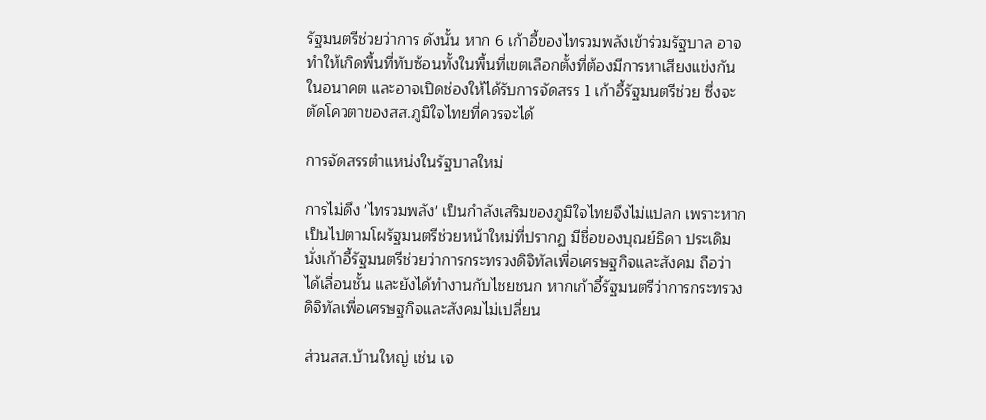รัฐมนตรีช่วยว่าการ ดังนั้น หาก 6 เก้าอี้ของไทรวมพลังเข้าร่วมรัฐบาล อาจทำให้เกิดพื้นที่ทับซ้อนทั้งในพื้นที่เขตเลือกตั้งที่ต้องมีการหาเสียงแข่งกันในอนาคต และอาจเปิดช่องให้ได้รับการจัดสรร 1 เก้าอี้รัฐมนตรีช่วย ซึ่งจะตัดโควตาของสส.ภูมิใจไทยที่ควรจะได้

การจัดสรรตำแหน่งในรัฐบาลใหม่

การไม่ดึง 'ไทรวมพลัง' เป็นกำลังเสริมของภูมิใจไทยจึงไม่แปลก เพราะหากเป็นไปตามโผรัฐมนตรีช่วยหน้าใหม่ที่ปรากฏ มีชื่อของบุณย์ธิดา ประเดิมนั่งเก้าอี้รัฐมนตรีช่วยว่าการกระทรวงดิจิทัลเพื่อเศรษฐกิจและสังคม ถือว่าได้เลื่อนชั้น และยังได้ทำงานกับไชยชนก หากเก้าอี้รัฐมนตรีว่าการกระทรวงดิจิทัลเพื่อเศรษฐกิจและสังคมไม่เปลี่ยน

ส่วนสส.บ้านใหญ่ เช่น เจ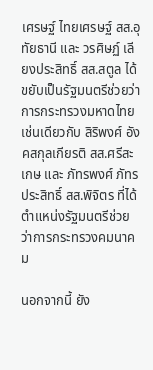เศรษฐ์ ไทยเศรษฐ์ สส.อุทัยธานี และ วรศิษฏ์ เลียงประสิทธิ์ สส.สตูล ได้ขยับเป็นรัฐมนตรีช่วยว่าการกระทรวงมหาดไทย เช่นเดียวกับ สิริพงศ์ อังคสกุลเกียรติ สส.ศรีสะเกษ และ ภัทรพงศ์ ภัทรประสิทธิ์ สส.พิจิตร ที่ได้ตำแหน่งรัฐมนตรีช่วยว่าการกระทรวงคมนาคม

นอกจากนี้ ยัง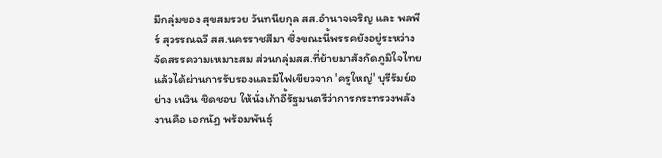มีกลุ่มของ สุขสมรวย วันทนียกุล สส.อำนาจเจริญ และ พลพีร์ สุวรรณฉวี สส.นครราชสีมา ซึ่งขณะนี้พรรคยังอยู่ระหว่างจัดสรรความเหมาะสม ส่วนกลุ่มสส.ที่ย้ายมาสังกัดภูมิใจไทยแล้วได้ผ่านการรับรองและมีไฟเขียวจาก 'ครูใหญ่' บุรีรัมย์อย่าง เนวิน ชิดชอบ ให้นั่งเก้าอี้รัฐมนตรีว่าการกระทรวงพลังงานคือ เอกนัฏ พร้อมพันธุ์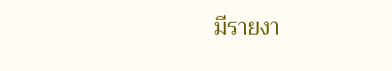มีรายงา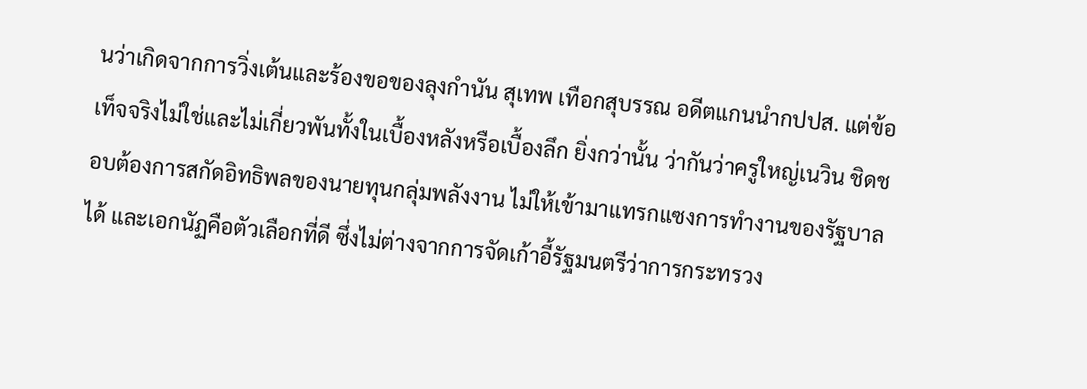นว่าเกิดจากการวิ่งเต้นและร้องขอของลุงกำนัน สุเทพ เทือกสุบรรณ อดีตแกนนำกปปส. แต่ข้อเท็จจริงไม่ใช่และไม่เกี่ยวพันทั้งในเบื้องหลังหรือเบื้องลึก ยิ่งกว่านั้น ว่ากันว่าครูใหญ่เนวิน ชิดชอบต้องการสกัดอิทธิพลของนายทุนกลุ่มพลังงาน ไม่ให้เข้ามาแทรกแซงการทำงานของรัฐบาลได้ และเอกนัฏคือตัวเลือกที่ดี ซึ่งไม่ต่างจากการจัดเก้าอี้รัฐมนตรีว่าการกระทรวง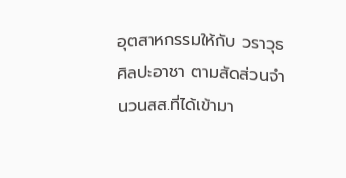อุตสาหกรรมให้กับ วราวุธ ศิลปะอาชา ตามสัดส่วนจำนวนสส.ที่ได้เข้ามา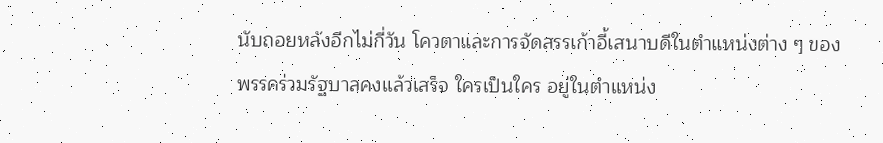นับถอยหลังอีกไม่กี่วัน โควตาและการจัดสรรเก้าอี้เสนาบดีในตำแหน่งต่าง ๆ ของพรรคร่วมรัฐบาลคงแล้วเสร็จ ใครเป็นใคร อยู่ในตำแหน่ง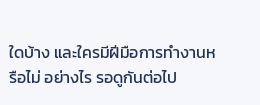ใดบ้าง และใครมีฝีมือการทำงานหรือไม่ อย่างไร รอดูกันต่อไป